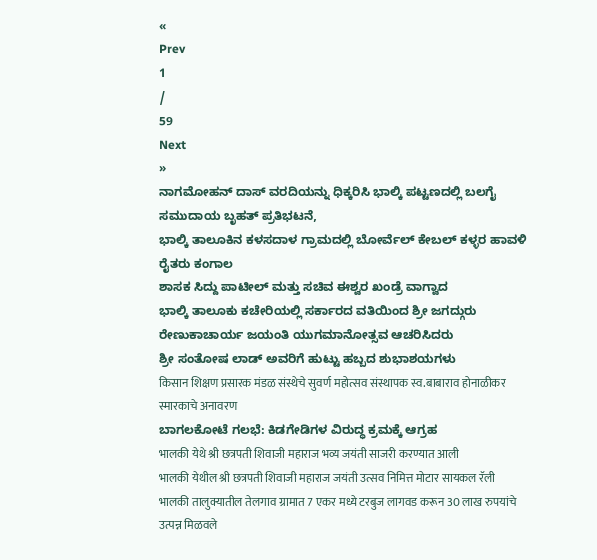«
Prev
1
/
59
Next
»
ನಾಗಮೋಹನ್ ದಾಸ್ ವರದಿಯನ್ನು ಧಿಕ್ಕರಿಸಿ ಭಾಲ್ಕಿ ಪಟ್ಟಣದಲ್ಲಿ ಬಲಗೈ ಸಮುದಾಯ ಬೃಹತ್ ಪ್ರತಿಭಟನೆ,
ಭಾಲ್ಕಿ ತಾಲೂಕಿನ ಕಳಸದಾಳ ಗ್ರಾಮದಲ್ಲಿ ಬೋರ್ವೆಲ್ ಕೇಬಲ್ ಕಳ್ಳರ ಹಾವಳಿ ರೈತರು ಕಂಗಾಲ
ಶಾಸಕ ಸಿದ್ದು ಪಾಟೀಲ್ ಮತ್ತು ಸಚಿವ ಈಶ್ವರ ಖಂಡ್ರೆ ವಾಗ್ವಾದ
ಭಾಲ್ಕಿ ತಾಲೂಕು ಕಚೇರಿಯಲ್ಲಿ ಸರ್ಕಾರದ ವತಿಯಿಂದ ಶ್ರೀ ಜಗದ್ಗುರು ರೇಣುಕಾಚಾರ್ಯ ಜಯಂತಿ ಯುಗಮಾನೋತ್ಸವ ಆಚರಿಸಿದರು
ಶ್ರೀ ಸಂತೋಷ ಲಾಡ್ ಅವರಿಗೆ ಹುಟ್ಟು ಹಬ್ಬದ ಶುಭಾಶಯಗಳು
किसान शिक्षण प्रसारक मंडळ संस्थेचे सुवर्ण महोत्सव संस्थापक स्व.बाबाराव होनाळीकर स्मारकाचे अनावरण
ಬಾಗಲಕೋಟೆ ಗಲಭೆ: ಕಿಡಗೇಡಿಗಳ ವಿರುದ್ಧ ಕ್ರಮಕ್ಕೆ ಆಗ್ರಹ
भालकी येथे श्री छत्रपती शिवाजी महाराज भव्य जयंती साजरी करण्यात आली
भालकी येथील श्री छत्रपती शिवाजी महाराज जयंती उत्सव निमित्त मोटार सायकल रॅली
भालकी तालुक्यातील तेलगाव ग्रामात 7 एकर मध्ये टरबुज लागवड करून 30 लाख रुपयांचे उत्पन्न मिळवले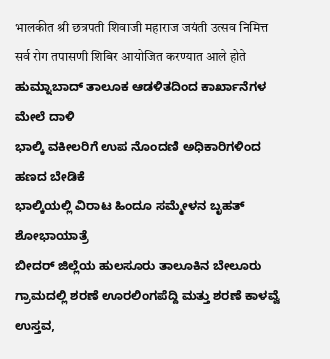भालकीत श्री छत्रपती शिवाजी महाराज जयंती उत्सव निमित्त सर्व रोग तपासणी शिबिर आयोजित करण्यात आले होते
ಹುಮ್ನಾಬಾದ್ ತಾಲೂಕ ಆಡಳಿತದಿಂದ ಕಾರ್ಖಾನೆಗಳ ಮೇಲೆ ದಾಳಿ
ಭಾಲ್ಕಿ ವಕೀಲರಿಗೆ ಉಪ ನೊಂದಣಿ ಅಧಿಕಾರಿಗಳಿಂದ ಹಣದ ಬೇಡಿಕೆ
ಭಾಲ್ಕಿಯಲ್ಲಿ ವಿರಾಟ ಹಿಂದೂ ಸಮ್ಮೇಳನ ಬೃಹತ್ ಶೋಭಾಯಾತ್ರೆ
ಬೀದರ್ ಜಿಲ್ಲೆಯ ಹುಲಸೂರು ತಾಲೂಕಿನ ಬೇಲೂರು ಗ್ರಾಮದಲ್ಲಿ ಶರಣೆ ಊರಲಿಂಗಪೆದ್ದಿ ಮತ್ತು ಶರಣೆ ಕಾಳವ್ವೆ ಉಸ್ತವ,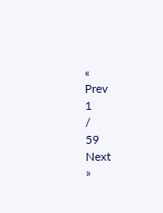«
Prev
1
/
59
Next
»